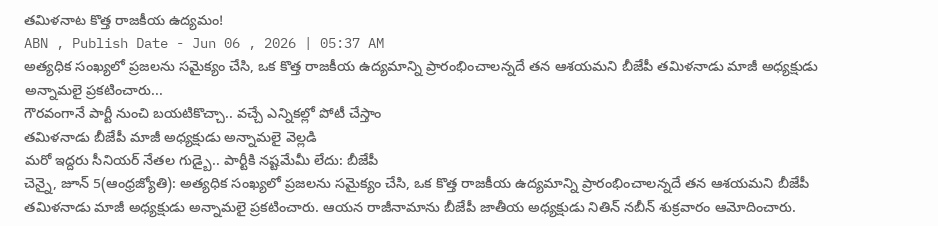తమిళనాట కొత్త రాజకీయ ఉద్యమం!
ABN , Publish Date - Jun 06 , 2026 | 05:37 AM
అత్యధిక సంఖ్యలో ప్రజలను సమైక్యం చేసి, ఒక కొత్త రాజకీయ ఉద్యమాన్ని ప్రారంభించాలన్నదే తన ఆశయమని బీజేపీ తమిళనాడు మాజీ అధ్యక్షుడు అన్నామలై ప్రకటించారు...
గౌరవంగానే పార్టీ నుంచి బయటికొచ్చా.. వచ్చే ఎన్నికల్లో పోటీ చేస్తాం
తమిళనాడు బీజేపీ మాజీ అధ్యక్షుడు అన్నామలై వెల్లడి
మరో ఇద్దరు సీనియర్ నేతల గుడ్బై.. పార్టీకి నష్టమేమీ లేదు: బీజేపీ
చెన్నై, జూన్ 5(ఆంధ్రజ్యోతి): అత్యధిక సంఖ్యలో ప్రజలను సమైక్యం చేసి, ఒక కొత్త రాజకీయ ఉద్యమాన్ని ప్రారంభించాలన్నదే తన ఆశయమని బీజేపీ తమిళనాడు మాజీ అధ్యక్షుడు అన్నామలై ప్రకటించారు. ఆయన రాజీనామాను బీజేపీ జాతీయ అధ్యక్షుడు నితిన్ నబీన్ శుక్రవారం ఆమోదించారు.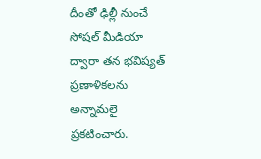దీంతో ఢిల్లీ నుంచే సోషల్ మీడియా ద్వారా తన భవిష్యత్ ప్రణాళికలను అన్నామలై ప్రకటించారు.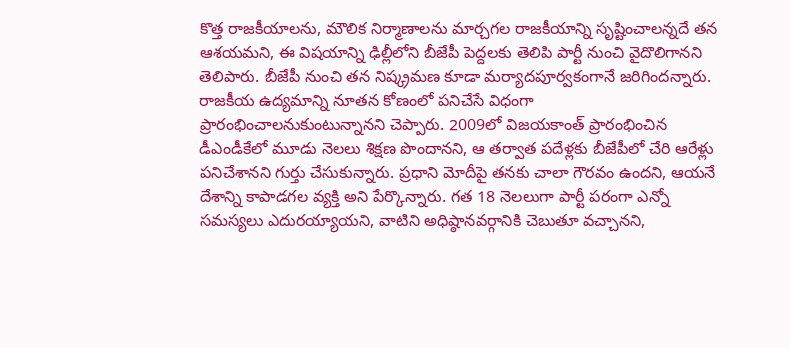కొత్త రాజకీయాలను, మౌలిక నిర్మాణాలను మార్చగల రాజకీయాన్ని సృష్టించాలన్నదే తన ఆశయమని, ఈ విషయాన్ని ఢిల్లీలోని బీజేపీ పెద్దలకు తెలిపి పార్టీ నుంచి వైదొలిగానని తెలిపారు. బీజేపీ నుంచి తన నిష్క్రమణ కూడా మర్యాదపూర్వకంగానే జరిగిందన్నారు. రాజకీయ ఉద్యమాన్ని నూతన కోణంలో పనిచేసే విధంగా ప్రారంభించాలనుకుంటున్నానని చెప్పారు. 2009లో విజయకాంత్ ప్రారంభించిన డీఎండీకేలో మూడు నెలలు శిక్షణ పొందానని, ఆ తర్వాత పదేళ్లకు బీజేపీలో చేరి ఆరేళ్లు పనిచేశానని గుర్తు చేసుకున్నారు. ప్రధాని మోదీపై తనకు చాలా గౌరవం ఉందని, ఆయనే దేశాన్ని కాపాడగల వ్యక్తి అని పేర్కొన్నారు. గత 18 నెలలుగా పార్టీ పరంగా ఎన్నో సమస్యలు ఎదురయ్యాయని, వాటిని అధిష్ఠానవర్గానికి చెబుతూ వచ్చానని,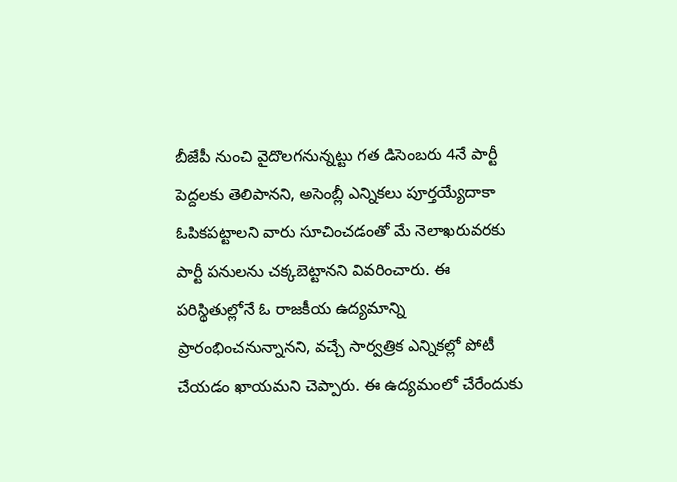బీజేపీ నుంచి వైదొలగనున్నట్టు గత డిసెంబరు 4నే పార్టీ పెద్దలకు తెలిపానని, అసెంబ్లీ ఎన్నికలు పూర్తయ్యేదాకా ఓపికపట్టాలని వారు సూచించడంతో మే నెలాఖరువరకు పార్టీ పనులను చక్కబెట్టానని వివరించారు. ఈ పరిస్థితుల్లోనే ఓ రాజకీయ ఉద్యమాన్ని ప్రారంభించనున్నానని, వచ్చే సార్వత్రిక ఎన్నికల్లో పోటీ చేయడం ఖాయమని చెప్పారు. ఈ ఉద్యమంలో చేరేందుకు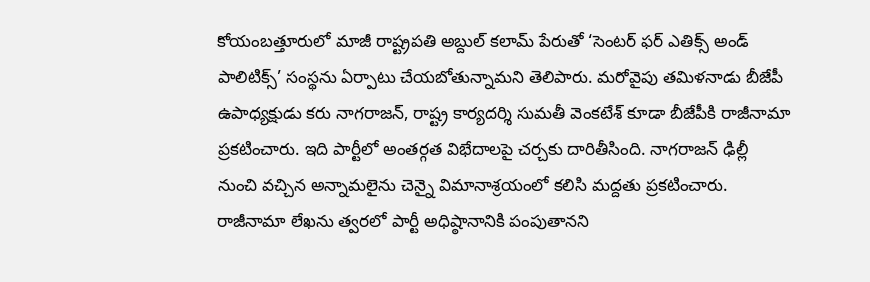కోయంబత్తూరులో మాజీ రాష్ట్రపతి అబ్దుల్ కలామ్ పేరుతో ‘సెంటర్ ఫర్ ఎతిక్స్ అండ్ పాలిటిక్స్’ సంస్థను ఏర్పాటు చేయబోతున్నామని తెలిపారు. మరోవైపు తమిళనాడు బీజేపీ ఉపాధ్యక్షుడు కరు నాగరాజన్, రాష్ట్ర కార్యదర్శి సుమతీ వెంకటేశ్ కూడా బీజేపీకి రాజీనామా ప్రకటించారు. ఇది పార్టీలో అంతర్గత విభేదాలపై చర్చకు దారితీసింది. నాగరాజన్ ఢిల్లీ నుంచి వచ్చిన అన్నామలైను చెన్నై విమానాశ్రయంలో కలిసి మద్దతు ప్రకటించారు. రాజీనామా లేఖను త్వరలో పార్టీ అధిష్ఠానానికి పంపుతానని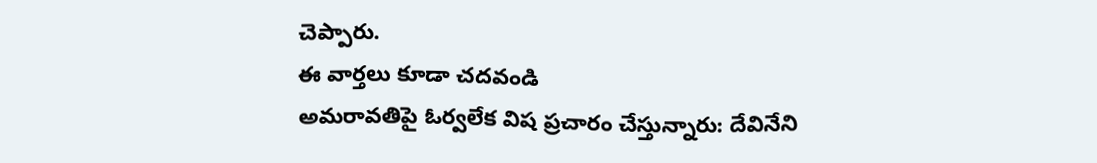చెప్పారు.
ఈ వార్తలు కూడా చదవండి
అమరావతిపై ఓర్వలేక విష ప్రచారం చేస్తున్నారు: దేవినేని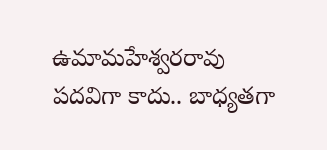ఉమామహేశ్వరరావు
పదవిగా కాదు.. బాధ్యతగా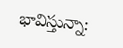భావిస్తున్నా: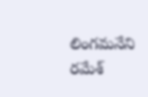లింగమనేని రమేశ్